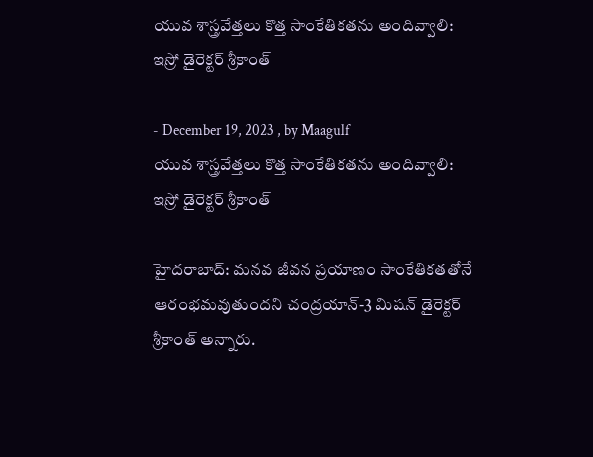యువ శాస్త్రవేత్తలు కొత్త సాంకేతికతను అందివ్వాలి: ఇస్రో డైరెక్టర్‌ శ్రీకాంత్‌

- December 19, 2023 , by Maagulf
యువ శాస్త్రవేత్తలు కొత్త సాంకేతికతను అందివ్వాలి: ఇస్రో డైరెక్టర్‌ శ్రీకాంత్‌

హైదరాబాద్: మనవ జీవన ప్రయాణం సాంకేతికతతోనే ఆరంభమవుతుందని చంద్రయాన్‌-3 మిషన్‌ డైరెక్టర్‌ శ్రీకాంత్‌ అన్నారు.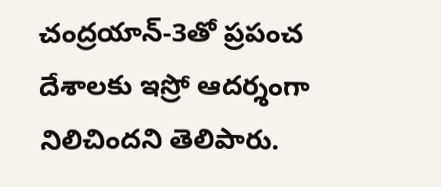చంద్రయాన్‌-3తో ప్రపంచ దేశాలకు ఇస్రో ఆదర్శంగా నిలిచిందని తెలిపారు.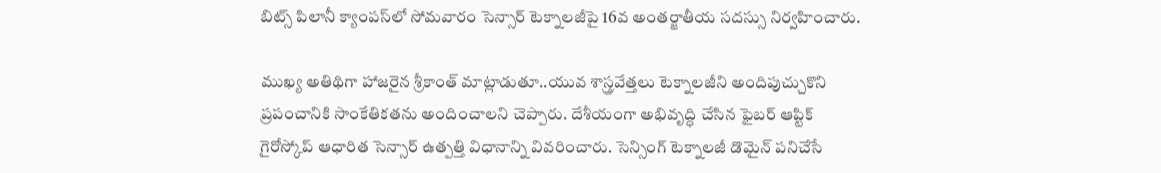బిట్స్‌ పిలానీ క్యాంపస్‌లో సోమవారం సెన్సార్‌ టెక్నాలజీపై 16వ అంతర్జాతీయ సదస్సు నిర్వహించారు.

ముఖ్య అతిథిగా హాజరైన శ్రీకాంత్‌ మాట్లాడుతూ..యువ శాస్త్రవేత్తలు టెక్నాలజీని అందిపుచ్చుకొని ప్రపంచానికి సాంకేతికతను అందించాలని చెప్పారు. దేశీయంగా అభివృద్ధి చేసిన ఫైబర్‌ ఆప్టిక్‌ గైరోస్కోప్‌ ఆధారిత సెన్సార్‌ ఉత్పత్తి విధానాన్ని వివరించారు. సెన్సింగ్‌ టెక్నాలజీ డొమైన్‌ పనిచేసే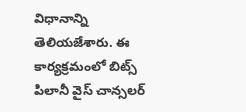విధానాన్ని తెలియజేశారు. ఈ కార్యక్రమంలో బిట్స్‌ పిలానీ వైస్‌ చాన్సలర్‌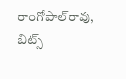రాంగోపాల్‌రావు, బిట్స్‌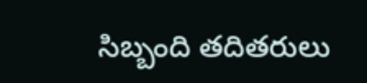సిబ్బంది తదితరులు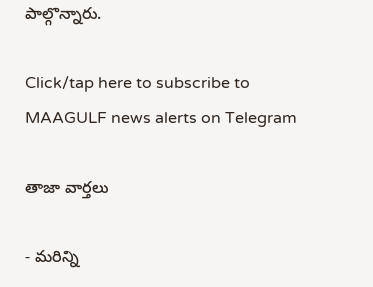పాల్గొన్నారు.

Click/tap here to subscribe to MAAGULF news alerts on Telegram

తాజా వార్తలు

- మరిన్ని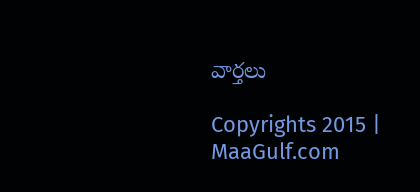వార్తలు

Copyrights 2015 | MaaGulf.com